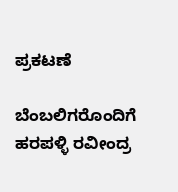ಪ್ರಕಟಣೆ

ಬೆಂಬಲಿಗರೊಂದಿಗೆ ಹರಪಳ್ಳಿ ರವೀಂದ್ರ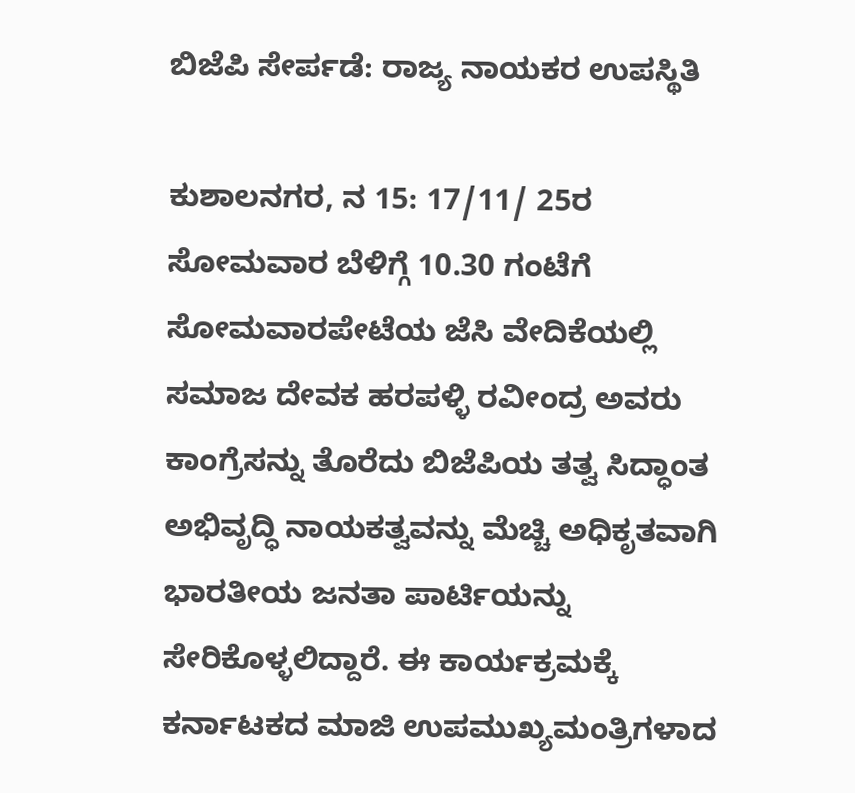ಬಿಜೆಪಿ ಸೇರ್ಪಡೆ: ರಾಜ್ಯ ನಾಯಕರ ಉಪಸ್ಥಿತಿ

ಕುಶಾಲನಗರ, ನ 15: 17/11/ 25ರ ಸೋಮವಾರ ಬೆಳಿಗ್ಗೆ 10.30 ಗಂಟೆಗೆ ಸೋಮವಾರಪೇಟೆಯ ಜೆಸಿ ವೇದಿಕೆಯಲ್ಲಿ ಸಮಾಜ ದೇವಕ ಹರಪಳ್ಳಿ ರವೀಂದ್ರ ಅವರು ಕಾಂಗ್ರೆಸನ್ನು ತೊರೆದು ಬಿಜೆಪಿಯ ತತ್ವ ಸಿದ್ಧಾಂತ ಅಭಿವೃದ್ಧಿ ನಾಯಕತ್ವವನ್ನು ಮೆಚ್ಚಿ ಅಧಿಕೃತವಾಗಿ ಭಾರತೀಯ ಜನತಾ ಪಾರ್ಟಿಯನ್ನು ಸೇರಿಕೊಳ್ಳಲಿದ್ದಾರೆ. ಈ ಕಾರ್ಯಕ್ರಮಕ್ಕೆ ಕರ್ನಾಟಕದ ಮಾಜಿ ಉಪಮುಖ್ಯಮಂತ್ರಿಗಳಾದ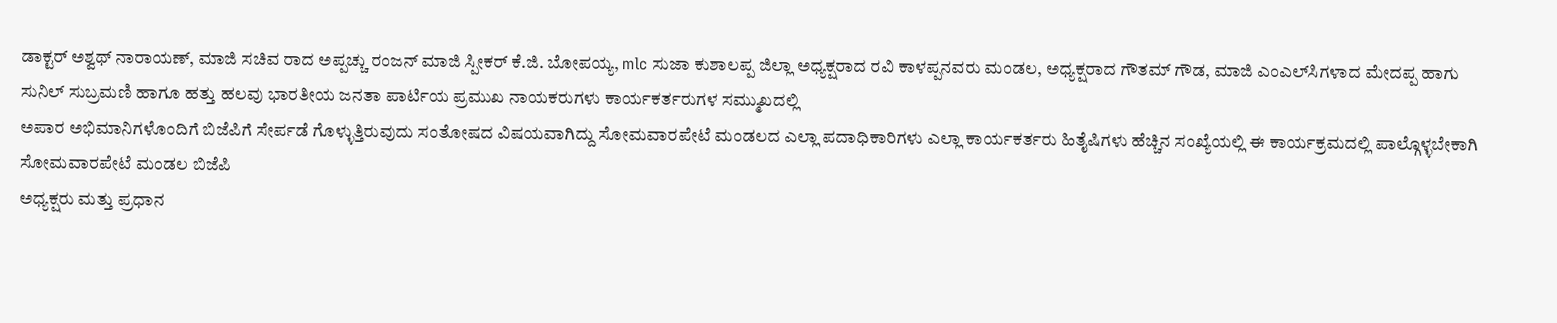ಡಾಕ್ಟರ್ ಅಶ್ವಥ್ ನಾರಾಯಣ್, ಮಾಜಿ ಸಚಿವ ರಾದ ಅಪ್ಪಚ್ಚು ರಂಜನ್ ಮಾಜಿ ಸ್ಪೀಕರ್ ಕೆ.ಜಿ. ಬೋಪಯ್ಯ, mlc ಸುಜಾ ಕುಶಾಲಪ್ಪ ಜಿಲ್ಲಾ ಅಧ್ಯಕ್ಷರಾದ ರವಿ ಕಾಳಪ್ಪನವರು ಮಂಡಲ, ಅಧ್ಯಕ್ಷರಾದ ಗೌತಮ್ ಗೌಡ, ಮಾಜಿ ಎಂಎಲ್‌ಸಿಗಳಾದ ಮೇದಪ್ಪ ಹಾಗು ಸುನಿಲ್ ಸುಬ್ರಮಣಿ ಹಾಗೂ ಹತ್ತು ಹಲವು ಭಾರತೀಯ ಜನತಾ ಪಾರ್ಟಿಯ ಪ್ರಮುಖ ನಾಯಕರುಗಳು ಕಾರ್ಯಕರ್ತರುಗಳ ಸಮ್ಮುಖದಲ್ಲಿ
ಅಪಾರ ಅಭಿಮಾನಿಗಳೊಂದಿಗೆ ಬಿಜೆಪಿಗೆ ಸೇರ್ಪಡೆ ಗೊಳ್ಳುತ್ತಿರುವುದು ಸಂತೋಷದ ವಿಷಯವಾಗಿದ್ದು ಸೋಮವಾರಪೇಟೆ ಮಂಡಲದ ಎಲ್ಲಾ ಪದಾಧಿಕಾರಿಗಳು ಎಲ್ಲಾ ಕಾರ್ಯಕರ್ತರು ಹಿತೈಷಿಗಳು ಹೆಚ್ಚಿನ ಸಂಖ್ಯೆಯಲ್ಲಿ ಈ ಕಾರ್ಯಕ್ರಮದಲ್ಲಿ ಪಾಲ್ಗೊಳ್ಳಬೇಕಾಗಿ ಸೋಮವಾರಪೇಟೆ ಮಂಡಲ ಬಿಜೆಪಿ
ಅಧ್ಯಕ್ಷರು ಮತ್ತು ಪ್ರಧಾನ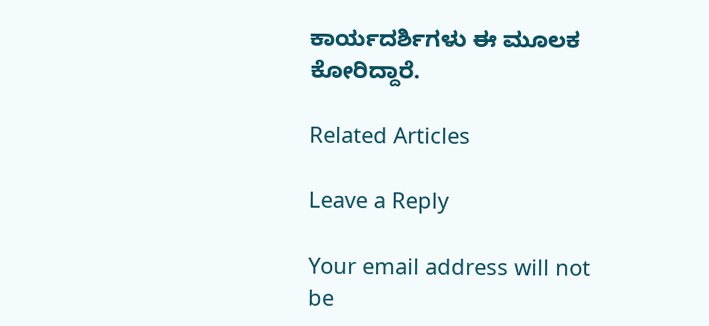ಕಾರ್ಯದರ್ಶಿಗಳು ಈ ಮೂಲಕ ಕೋರಿದ್ದಾರೆ.

Related Articles

Leave a Reply

Your email address will not be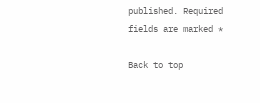published. Required fields are marked *

Back to top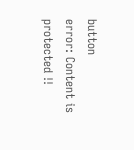button
error: Content is protected !!